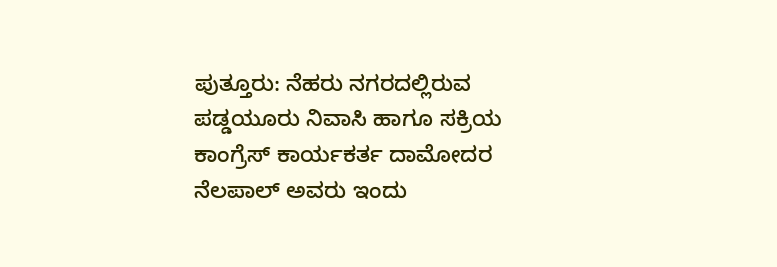ಪುತ್ತೂರು: ನೆಹರು ನಗರದಲ್ಲಿರುವ ಪಡ್ಡಯೂರು ನಿವಾಸಿ ಹಾಗೂ ಸಕ್ರಿಯ ಕಾಂಗ್ರೆಸ್ ಕಾರ್ಯಕರ್ತ ದಾಮೋದರ ನೆಲಪಾಲ್ ಅವರು ಇಂದು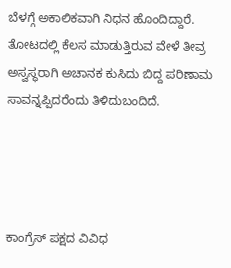ಬೆಳಗ್ಗೆ ಅಕಾಲಿಕವಾಗಿ ನಿಧನ ಹೊಂದಿದ್ದಾರೆ. ತೋಟದಲ್ಲಿ ಕೆಲಸ ಮಾಡುತ್ತಿರುವ ವೇಳೆ ತೀವ್ರ ಅಸ್ವಸ್ಥರಾಗಿ ಅಚಾನಕ ಕುಸಿದು ಬಿದ್ದ ಪರಿಣಾಮ ಸಾವನ್ನಪ್ಪಿದರೆಂದು ತಿಳಿದುಬಂದಿದೆ.




ಕಾಂಗ್ರೆಸ್ ಪಕ್ಷದ ವಿವಿಧ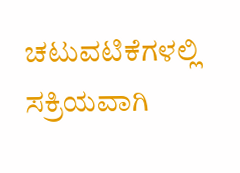ಚಟುವಟಿಕೆಗಳಲ್ಲಿ ಸಕ್ರಿಯವಾಗಿ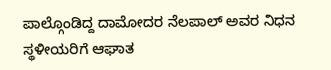ಪಾಲ್ಗೊಂಡಿದ್ದ ದಾಮೋದರ ನೆಲಪಾಲ್ ಅವರ ನಿಧನ ಸ್ಥಳೀಯರಿಗೆ ಆಘಾತ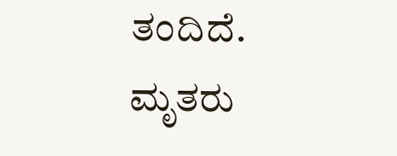ತಂದಿದೆ. ಮೃತರು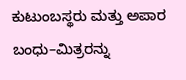ಕುಟುಂಬಸ್ಥರು ಮತ್ತು ಅಪಾರ ಬಂಧು–ಮಿತ್ರರನ್ನು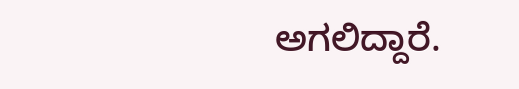ಅಗಲಿದ್ದಾರೆ.